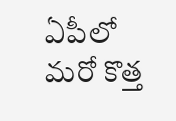ఏపీలో మరో కొత్త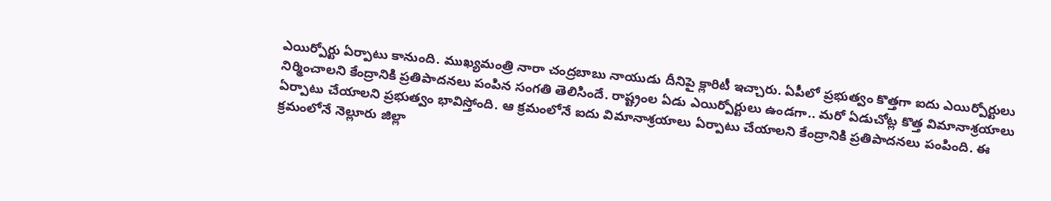ఎయిర్పోర్టు ఏర్పాటు కానుంది. ముఖ్యమంత్రి నారా చంద్రబాబు నాయుడు దీనిపై క్లారిటీ ఇచ్చారు. ఏపీలో ప్రభుత్వం కొత్తగా ఐదు ఎయిర్పోర్టులు నిర్మించాలని కేంద్రానికి ప్రతిపాదనలు పంపిన సంగతి తెలిసిందే. రాష్ట్రంల ఏడు ఎయిర్పోర్టులు ఉండగా.. మరో ఏడుచోట్ల కొత్త విమానాశ్రయాలు ఏర్పాటు చేయాలని ప్రభుత్వం భావిస్తోంది. ఆ క్రమంలోనే ఐదు విమానాశ్రయాలు ఏర్పాటు చేయాలని కేంద్రానికి ప్రతిపాదనలు పంపింది. ఈ క్రమంలోనే నెల్లూరు జిల్లా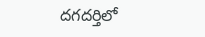దగదర్తిలో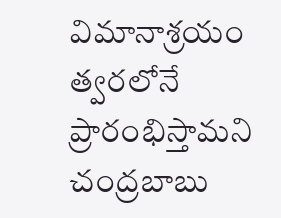విమానాశ్రయం త్వరలోనే ప్రారంభిస్తామని చంద్రబాబు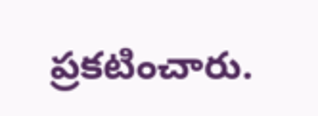ప్రకటించారు.